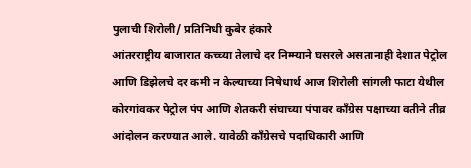पुलाची शिरोली/ प्रतिनिधी कुबेर हंकारे
आंतरराष्ट्रीय बाजारात कच्च्या तेलाचे दर निम्म्याने घसरले असतानाही देशात पेट्रोल आणि डिझेलचे दर कमी न केल्याच्या निषेधार्थ आज शिरोली सांगली फाटा येथील कोरगांवकर पेट्रोल पंप आणि शेतकरी संघाच्या पंपावर काँग्रेस पक्षाच्या वतीने तीव्र आंदोलन करण्यात आले. यावेळी काँग्रेसचे पदाधिकारी आणि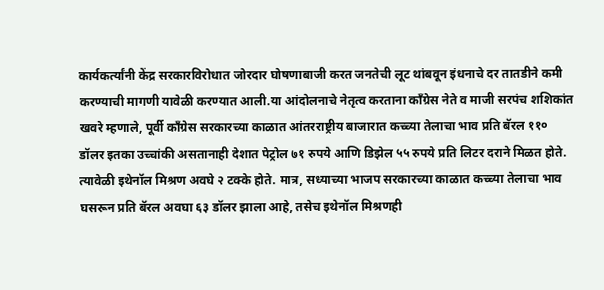कार्यकर्त्यांनी केंद्र सरकारविरोधात जोरदार घोषणाबाजी करत जनतेची लूट थांबवून इंधनाचे दर तातडीने कमी करण्याची मागणी यावेळी करण्यात आली.या आंदोलनाचे नेतृत्व करताना काँग्रेस नेते व माजी सरपंच शशिकांत खवरे म्हणाले, पूर्वी काँग्रेस सरकारच्या काळात आंतरराष्ट्रीय बाजारात कच्च्या तेलाचा भाव प्रति बॅरल ११० डॉलर इतका उच्चांकी असतानाही देशात पेट्रोल ७१ रुपये आणि डिझेल ५५ रुपये प्रति लिटर दराने मिळत होते. त्यावेळी इथेनॉल मिश्रण अवघे २ टक्के होते. मात्र, सध्याच्या भाजप सरकारच्या काळात कच्च्या तेलाचा भाव घसरून प्रति बॅरल अवघा ६३ डॉलर झाला आहे, तसेच इथेनॉल मिश्रणही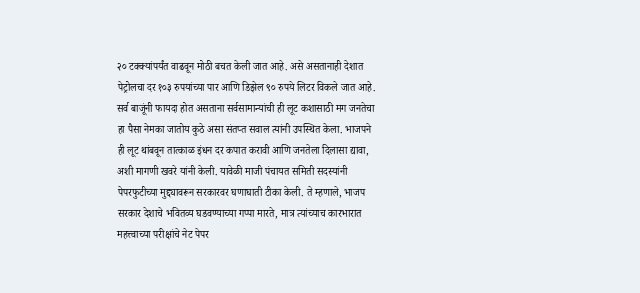२० टक्क्यांपर्यंत वाढवून मोठी बचत केली जात आहे. असे असतानाही देशात पेट्रोलचा दर १०३ रुपयांच्या पार आणि डिझेल ९० रुपये लिटर विकले जात आहे. सर्व बाजूंनी फायदा होत असताना सर्वसामान्यांची ही लूट कशासाठी मग जनतेचा हा पैसा नेमका जातोय कुठे असा संतप्त सवाल त्यांनी उपस्थित केला. भाजपने ही लूट थांबवून तात्काळ इंधन दर कपात करावी आणि जनतेला दिलासा द्यावा, अशी मागणी खवरे यांनी केली. यावेळी माजी पंचायत समिती सदस्यांनी पेपरफुटीच्या मुद्द्यावरून सरकारवर घणाघाती टीका केली. ते म्हणाले, भाजप सरकार देशाचे भवितव्य घडवण्याच्या गप्पा मारते, मात्र त्यांच्याच कारभारात महत्त्वाच्या परीक्षांचे नेट पेपर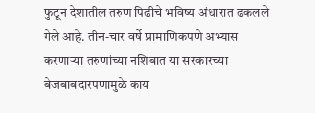फुटून देशातील तरुण पिढीचे भविष्य अंधारात ढकलले गेले आहे. तीन-चार वर्षे प्रामाणिकपणे अभ्यास करणाऱ्या तरुणांच्या नशिबात या सरकारच्या बेजबाबदारपणामुळे काय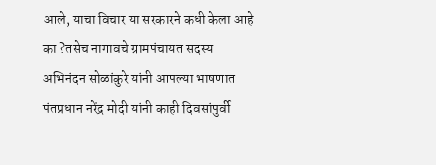आले, याचा विचार या सरकारने कधी केला आहे का ?तसेच नागावचे ग्रामपंचायत सदस्य अभिनंदन सोळांकुरे यांनी आपल्या भाषणात पंतप्रधान नरेंद्र मोदी यांनी काही दिवसांपुर्वी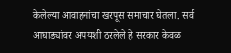केलेल्या आवाहनांचा खरपूस समाचार घेतला. सर्व आघाड्यांवर अपयशी ठरलेले हे सरकार केवळ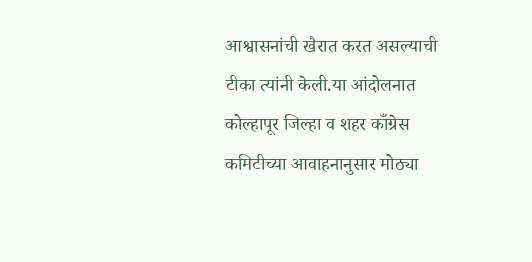आश्वासनांची खैरात करत असल्याची टीका त्यांनी केली.या आंदोलनात कोल्हापूर जिल्हा व शहर काँग्रेस कमिटीच्या आवाहनानुसार मोठ्या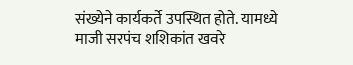संख्येने कार्यकर्ते उपस्थित होते. यामध्ये माजी सरपंच शशिकांत खवरे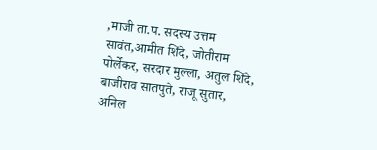,माजी ता.प. सदस्य उत्तम सावंत,आमीत शिंदे, जोतीराम पोर्लेकर, सरदार मुल्ला, अतुल शिंदे, बाजीराव सातपुते, राजू सुतार, अनिल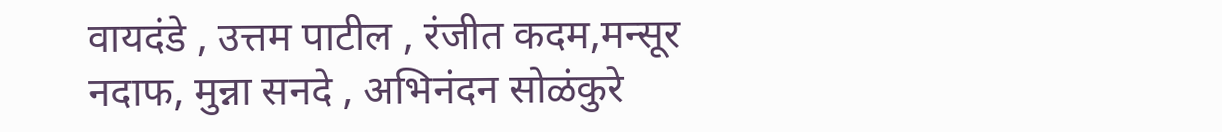वायदंडे , उत्तम पाटील , रंजीत कदम,मन्सूर नदाफ, मुन्ना सनदे , अभिनंदन सोळंकुरे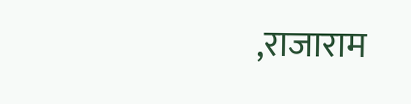,राजाराम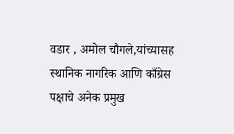वडार , अमोल चौगले,यांच्यासह स्थानिक नागरिक आणि काँग्रेस पक्षाचे अनेक प्रमुख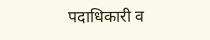पदाधिकारी व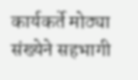कार्यकर्ते मोठ्या संख्येने सहभागी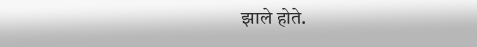झाले होते.